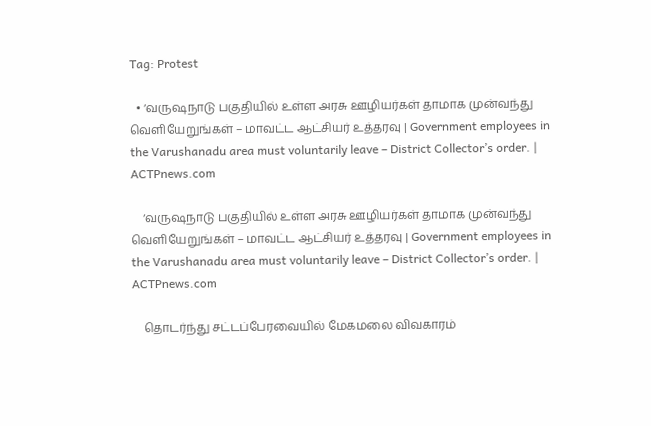Tag: Protest

  • ‘வருஷநாடு பகுதியில் உள்ள அரசு ஊழியர்கள் தாமாக முன்வந்து வெளியேறுங்கள் – மாவட்ட ஆட்சியர் உத்தரவு | Government employees in the Varushanadu area must voluntarily leave – District Collector’s order. | ACTPnews.com

    ‘வருஷநாடு பகுதியில் உள்ள அரசு ஊழியர்கள் தாமாக முன்வந்து வெளியேறுங்கள் – மாவட்ட ஆட்சியர் உத்தரவு | Government employees in the Varushanadu area must voluntarily leave – District Collector’s order. | ACTPnews.com

    தொடர்ந்து சட்டப்பேரவையில் மேகமலை விவகாரம்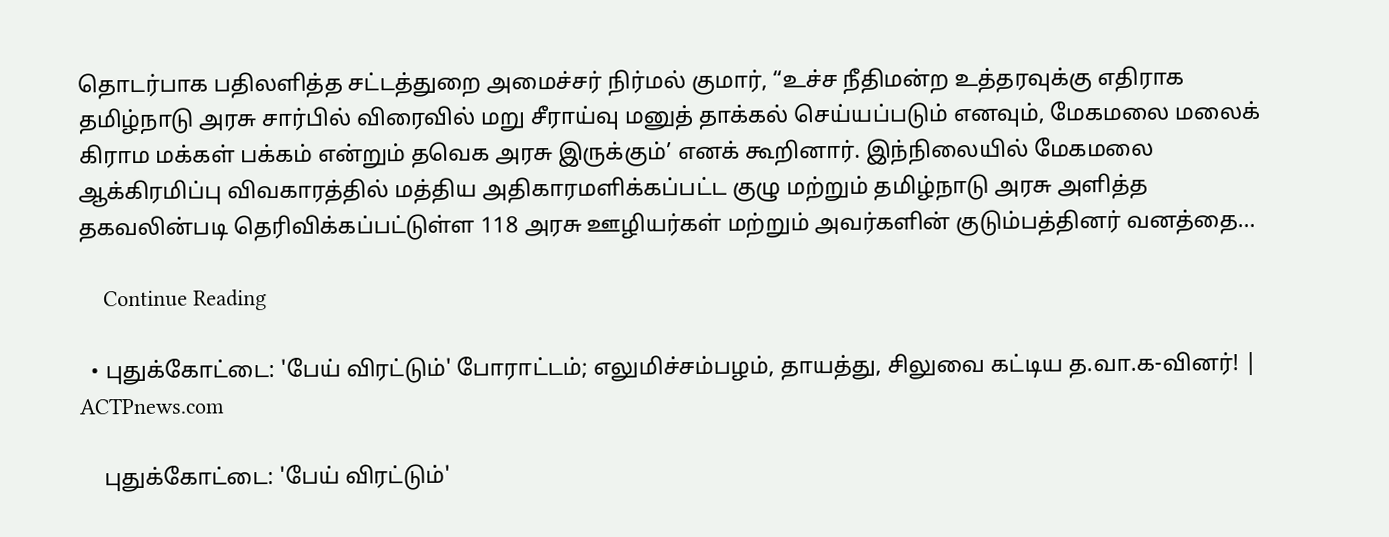தொடர்பாக பதிலளித்த சட்டத்துறை அமைச்சர் நிர்மல் குமார், “உச்ச நீதிமன்ற உத்தரவுக்கு எதிராக தமிழ்நாடு அரசு சார்பில் விரைவில் மறு சீராய்வு மனுத் தாக்கல் செய்யப்படும் எனவும், மேகமலை மலைக் கிராம மக்கள் பக்கம் என்றும் தவெக அரசு இருக்கும்’ எனக் கூறினார். இந்நிலையில் மேகமலை ஆக்கிரமிப்பு விவகாரத்தில் மத்திய அதிகாரமளிக்கப்பட்ட குழு மற்றும் தமிழ்நாடு அரசு அளித்த தகவலின்படி தெரிவிக்கப்பட்டுள்ள 118 அரசு ஊழியர்கள் மற்றும் அவர்களின் குடும்பத்தினர் வனத்தை…

    Continue Reading

  • புதுக்கோட்டை: 'பேய் விரட்டும்' போராட்டம்; எலுமிச்சம்பழம், தாயத்து, சிலுவை கட்டிய த.வா.க-வினர்! | ACTPnews.com

    புதுக்கோட்டை: 'பேய் விரட்டும்'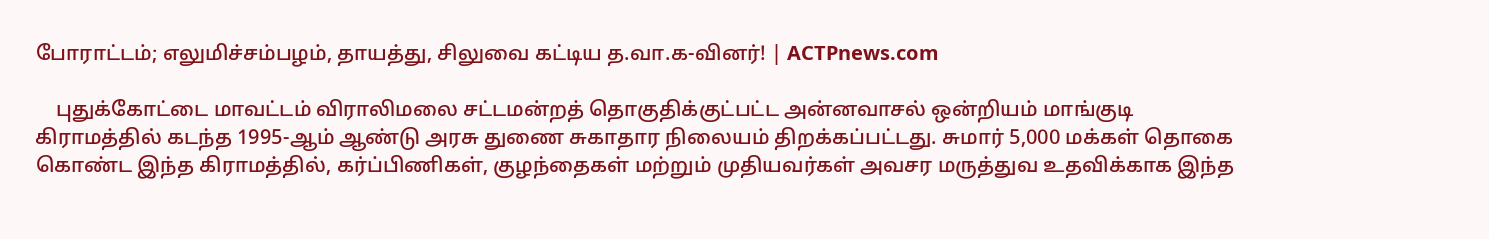போராட்டம்; எலுமிச்சம்பழம், தாயத்து, சிலுவை கட்டிய த.வா.க-வினர்! | ACTPnews.com

    புதுக்கோட்டை மாவட்டம் விராலிமலை சட்டமன்றத் தொகுதிக்குட்பட்ட அன்னவாசல் ஒன்றியம் மாங்குடி கிராமத்தில் கடந்த 1995-ஆம் ஆண்டு அரசு துணை சுகாதார நிலையம் திறக்கப்பட்டது. சுமார் 5,000 மக்கள் தொகை கொண்ட இந்த கிராமத்தில், கர்ப்பிணிகள், குழந்தைகள் மற்றும் முதியவர்கள் அவசர மருத்துவ உதவிக்காக இந்த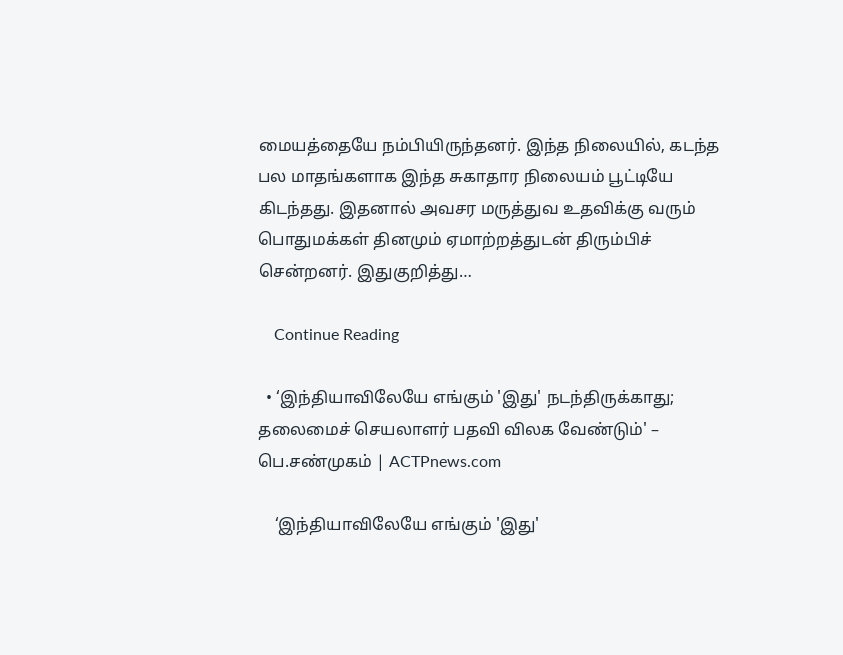மையத்தையே நம்பியிருந்தனர். இந்த நிலையில், கடந்த பல மாதங்களாக இந்த சுகாதார நிலையம் பூட்டியே கிடந்தது. இதனால் அவசர மருத்துவ உதவிக்கு வரும் பொதுமக்கள் தினமும் ஏமாற்றத்துடன் திரும்பிச் சென்றனர். இதுகுறித்து…

    Continue Reading

  • ‘இந்தியாவிலேயே எங்கும் 'இது' நடந்திருக்காது; தலைமைச் செயலாளர் பதவி விலக வேண்டும்' – பெ.சண்முகம் | ACTPnews.com

    ‘இந்தியாவிலேயே எங்கும் 'இது'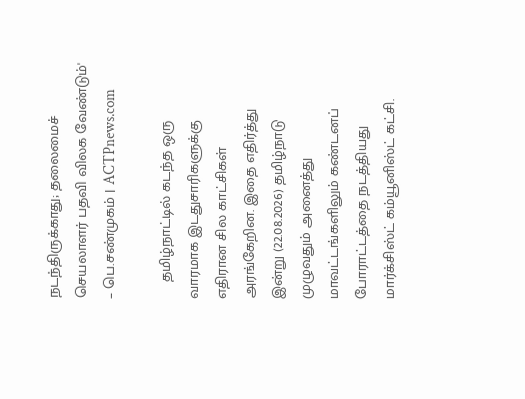நடந்திருக்காது; தலைமைச் செயலாளர் பதவி விலக வேண்டும்' – பெ.சண்முகம் | ACTPnews.com

    தமிழ்நாட்டில் கடந்த ஒரு வாரமாக இடதுசாரிகளுக்கு எதிரான சில காட்சிகள் அரங்கேறின. இதை எதிர்த்து இன்று (22.08.2026) தமிழ்நாடு முழுவதும் அனைத்து மாவட்டங்களிலும் கண்டனப் போராட்டத்தை நடத்தியது மார்க்சிஸ்ட் கம்யூனிஸ்ட் கட்சி.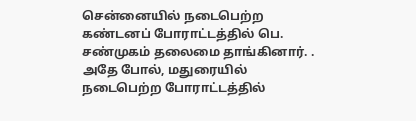சென்னையில் நடைபெற்ற கண்டனப் போராட்டத்தில் பெ. சண்முகம் தலைமை தாங்கினார். . அதே போல், மதுரையில் நடைபெற்ற போராட்டத்தில்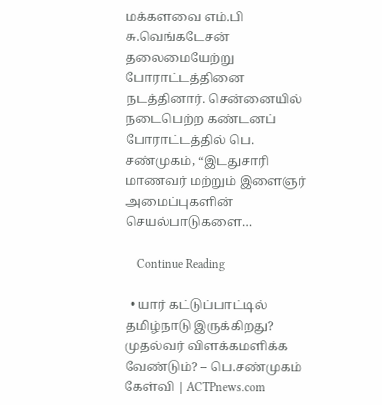மக்களவை எம்.பி சு.வெங்கடேசன் தலைமையேற்று போராட்டத்தினை நடத்தினார். சென்னையில் நடைபெற்ற கண்டனப் போராட்டத்தில் பெ. சண்முகம், “இடதுசாரி மாணவர் மற்றும் இளைஞர் அமைப்புகளின் செயல்பாடுகளை…

    Continue Reading

  • யார் கட்டுப்பாட்டில் தமிழ்நாடு இருக்கிறது? முதல்வர் விளக்கமளிக்க வேண்டும்? – பெ.சண்முகம் கேள்வி | ACTPnews.com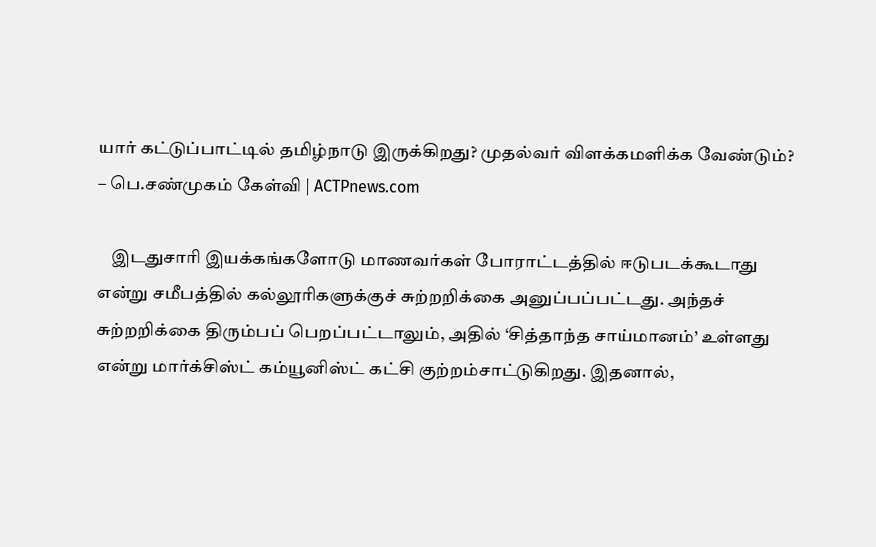யார் கட்டுப்பாட்டில் தமிழ்நாடு இருக்கிறது? முதல்வர் விளக்கமளிக்க வேண்டும்? – பெ.சண்முகம் கேள்வி | ACTPnews.com

    இடதுசாரி இயக்கங்களோடு மாணவர்கள் போராட்டத்தில் ஈடுபடக்கூடாது என்று சமீபத்தில் கல்லூரிகளுக்குச் சுற்றறிக்கை அனுப்பப்பட்டது. அந்தச் சுற்றறிக்கை திரும்பப் பெறப்பட்டாலும், அதில் ‘சித்தாந்த சாய்மானம்’ உள்ளது என்று மார்க்சிஸ்ட் கம்யூனிஸ்ட் கட்சி குற்றம்சாட்டுகிறது. இதனால்,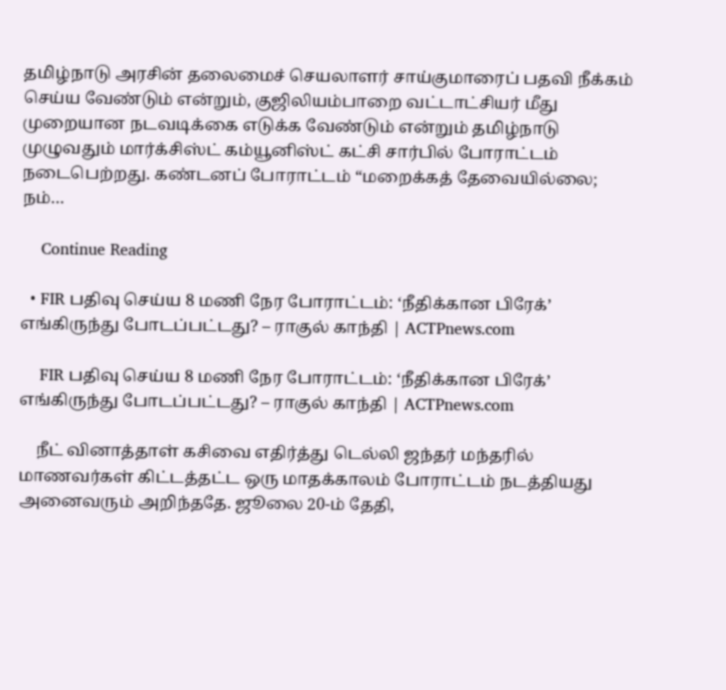தமிழ்நாடு அரசின் தலைமைச் செயலாளர் சாய்குமாரைப் பதவி நீக்கம் செய்ய வேண்டும் என்றும், குஜிலியம்பாறை வட்டாட்சியர் மீது முறையான நடவடிக்கை எடுக்க வேண்டும் என்றும் தமிழ்நாடு முழுவதும் மார்க்சிஸ்ட் கம்யூனிஸ்ட் கட்சி சார்பில் போராட்டம் நடைபெற்றது. கண்டனப் போராட்டம் “மறைக்கத் தேவையில்லை; நம்…

    Continue Reading

  • FIR பதிவு செய்ய 8 மணி நேர போராட்டம்: ‘நீதிக்கான பிரேக்’ எங்கிருந்து போடப்பட்டது? – ராகுல் காந்தி | ACTPnews.com

    FIR பதிவு செய்ய 8 மணி நேர போராட்டம்: ‘நீதிக்கான பிரேக்’ எங்கிருந்து போடப்பட்டது? – ராகுல் காந்தி | ACTPnews.com

    நீட் வினாத்தாள் கசிவை எதிர்த்து டெல்லி ஜந்தர் மந்தரில் மாணவர்கள் கிட்டத்தட்ட ஒரு மாதக்காலம் போராட்டம் நடத்தியது அனைவரும் அறிந்ததே. ஜூலை 20-ம் தேதி,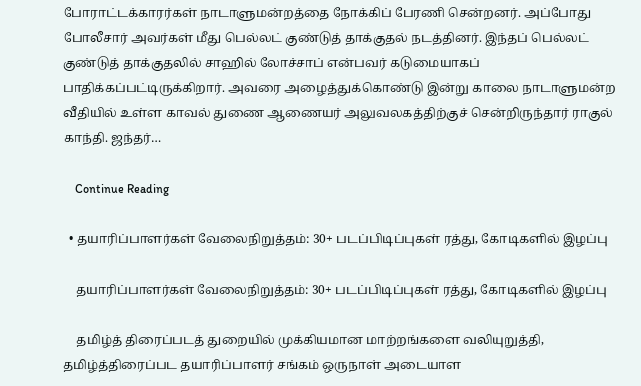போராட்டக்காரர்கள் நாடாளுமன்றத்தை நோக்கிப் பேரணி சென்றனர். அப்போது போலீசார் அவர்கள் மீது பெல்லட் குண்டுத் தாக்குதல் நடத்தினர். இந்தப் பெல்லட் குண்டுத் தாக்குதலில் சாஹில் லோச்சாப் என்பவர் கடுமையாகப் பாதிக்கப்பட்டிருக்கிறார். அவரை அழைத்துக்கொண்டு இன்று காலை நாடாளுமன்ற வீதியில் உள்ள காவல் துணை ஆணையர் அலுவலகத்திற்குச் சென்றிருந்தார் ராகுல் காந்தி. ஜந்தர்…

    Continue Reading

  • தயாரிப்பாளர்கள் வேலைநிறுத்தம்: 30+ படப்பிடிப்புகள் ரத்து, கோடிகளில் இழப்பு

    தயாரிப்பாளர்கள் வேலைநிறுத்தம்: 30+ படப்பிடிப்புகள் ரத்து, கோடிகளில் இழப்பு

    தமிழ்த் திரைப்படத் துறையில் முக்கியமான மாற்றங்களை வலியுறுத்தி, தமிழ்த்திரைப்பட தயாரிப்பாளர் சங்கம் ஒருநாள் அடையாள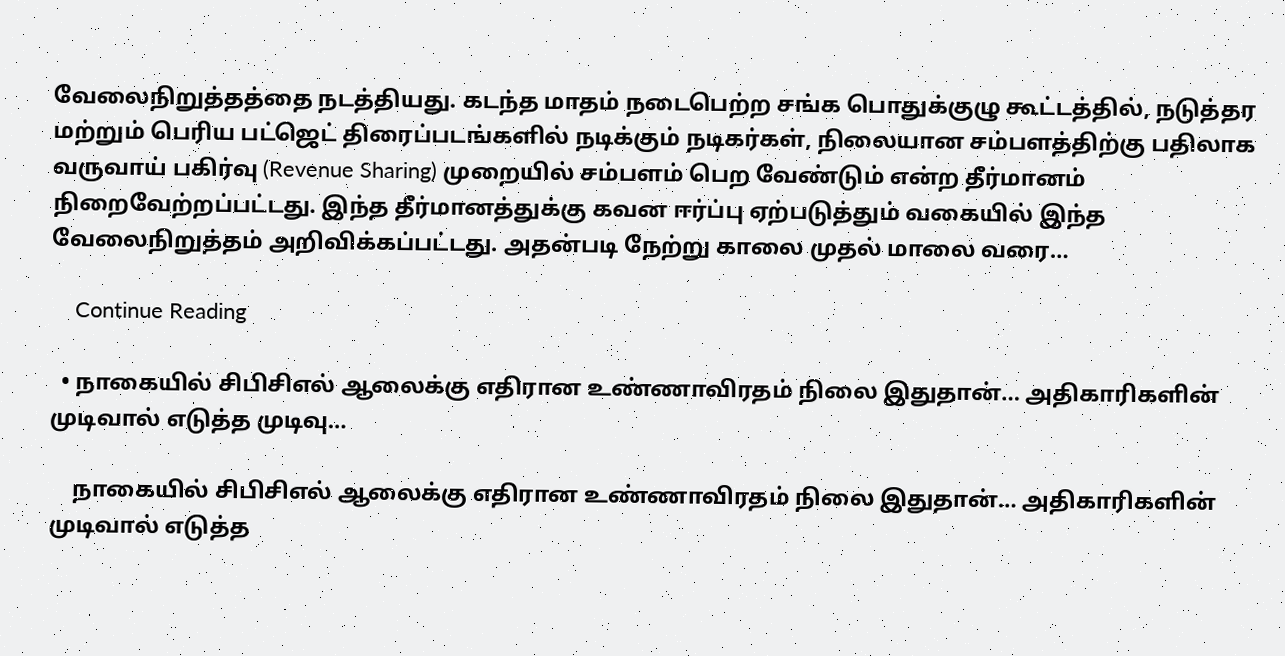வேலைநிறுத்தத்தை நடத்தியது. கடந்த மாதம் நடைபெற்ற சங்க பொதுக்குழு கூட்டத்தில், நடுத்தர மற்றும் பெரிய பட்ஜெட் திரைப்படங்களில் நடிக்கும் நடிகர்கள், நிலையான சம்பளத்திற்கு பதிலாக வருவாய் பகிர்வு (Revenue Sharing) முறையில் சம்பளம் பெற வேண்டும் என்ற தீர்மானம் நிறைவேற்றப்பட்டது. இந்த தீர்மானத்துக்கு கவன ஈர்ப்பு ஏற்படுத்தும் வகையில் இந்த வேலைநிறுத்தம் அறிவிக்கப்பட்டது. அதன்படி நேற்று காலை முதல் மாலை வரை…

    Continue Reading

  • நாகையில் சிபிசிஎல் ஆலைக்கு எதிரான உண்ணாவிரதம் நிலை இதுதான்… அதிகாரிகளின் முடிவால் எடுத்த முடிவு…

    நாகையில் சிபிசிஎல் ஆலைக்கு எதிரான உண்ணாவிரதம் நிலை இதுதான்… அதிகாரிகளின் முடிவால் எடுத்த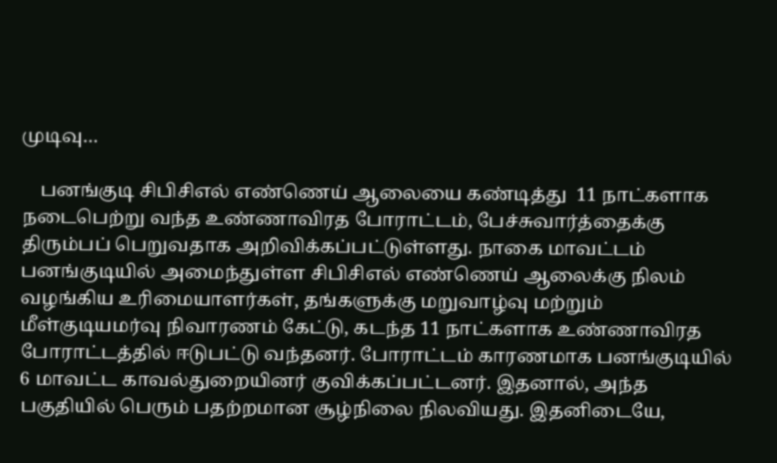முடிவு…

    பனங்குடி சிபிசிஎல் எண்ணெய் ஆலையை கண்டித்து  11 நாட்களாக நடைபெற்று வந்த உண்ணாவிரத போராட்டம், பேச்சுவார்த்தைக்கு திரும்ப‍ப் பெறுவதாக அறிவிக்கப்பட்டுள்ளது. நாகை மாவட்டம் பனங்குடியில் அமைந்துள்ள சிபிசிஎல் எண்ணெய் ஆலைக்கு நிலம் வழங்கிய உரிமையாளர்கள், தங்களுக்கு மறுவாழ்வு மற்றும் மீள்குடியமர்வு நிவாரணம் கேட்டு, கடந்த 11 நாட்களாக உண்ணாவிரத போராட்டத்தில் ஈடுபட்டு வந்தனர். போராட்டம் காரணமாக பனங்குடியில் 6 மாவட்ட காவல்துறையினர் குவிக்கப்பட்டனர். இதனால், அந்த பகுதியில் பெரும் பதற்றமான சூழ்நிலை நிலவியது. இதனிடையே,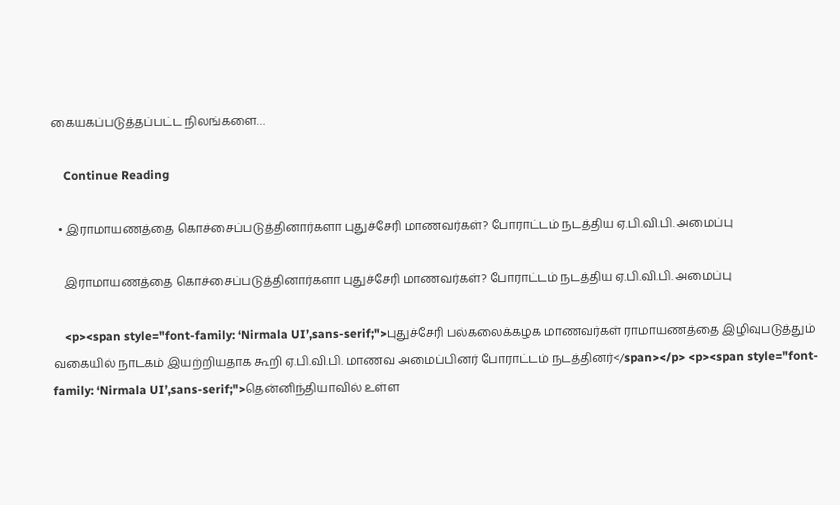கையகப்படுத்தப்பட்ட நிலங்களை…

    Continue Reading

  • இராமாயணத்தை கொச்சைப்படுத்தினார்களா புதுச்சேரி மாணவர்கள்? போராட்டம் நடத்திய ஏ.பி.வி.பி. அமைப்பு

    இராமாயணத்தை கொச்சைப்படுத்தினார்களா புதுச்சேரி மாணவர்கள்? போராட்டம் நடத்திய ஏ.பி.வி.பி. அமைப்பு

    <p><span style="font-family: ‘Nirmala UI’,sans-serif;">புதுச்சேரி பல்கலைக்கழக மாணவர்கள் ராமாயணத்தை இழிவுபடுத்தும் வகையில் நாடகம் இயற்றியதாக கூறி ஏ.பி.வி.பி. மாணவ அமைப்பினர் போராட்டம் நடத்தினர்</span></p> <p><span style="font-family: ‘Nirmala UI’,sans-serif;">தென்னிந்தியாவில் உள்ள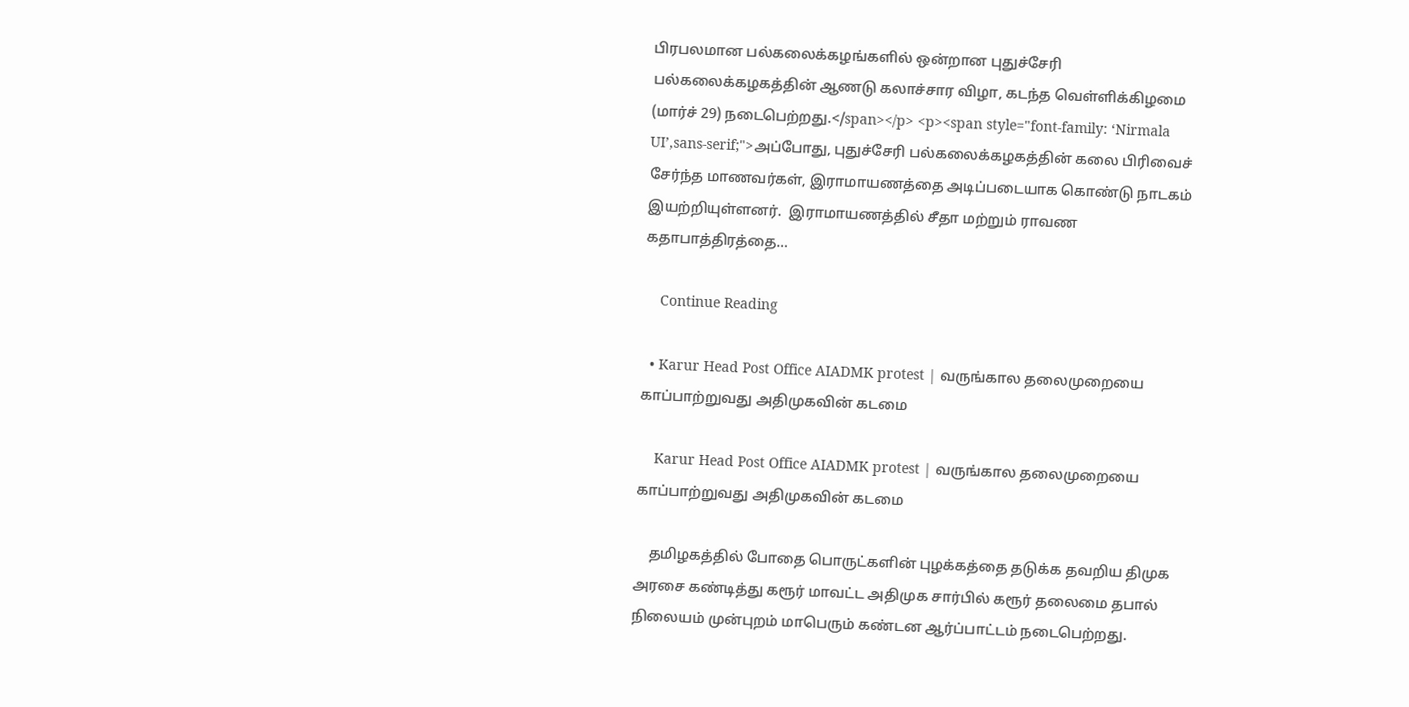பிரபலமான பல்கலைக்கழங்களில் ஒன்றான புதுச்சேரி பல்கலைக்கழகத்தின் ஆணடு கலாச்சார விழா, கடந்த வெள்ளிக்கிழமை (மார்ச் 29) நடைபெற்றது.</span></p> <p><span style="font-family: ‘Nirmala UI’,sans-serif;">அப்போது, புதுச்சேரி பல்கலைக்கழகத்தின் கலை பிரிவைச் சேர்ந்த மாணவர்கள், இராமாயணத்தை அடிப்படையாக கொண்டு நாடகம் இயற்றியுள்ளனர்.  இராமாயணத்தில் சீதா மற்றும் ராவண கதாபாத்திரத்தை…

    Continue Reading

  • Karur Head Post Office AIADMK protest | வருங்கால தலைமுறையை காப்பாற்றுவது அதிமுகவின் கடமை

    Karur Head Post Office AIADMK protest | வருங்கால தலைமுறையை காப்பாற்றுவது அதிமுகவின் கடமை

    தமிழகத்தில் போதை பொருட்களின் புழக்கத்தை தடுக்க தவறிய திமுக அரசை கண்டித்து கரூர் மாவட்ட அதிமுக சார்பில் கரூர் தலைமை தபால் நிலையம் முன்புறம் மாபெரும் கண்டன ஆர்ப்பாட்டம் நடைபெற்றது.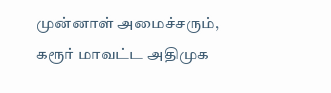முன்னாள் அமைச்சரும், கரூர் மாவட்ட அதிமுக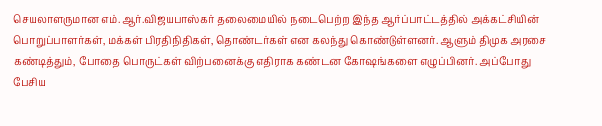செயலாளருமான எம்.ஆர்.விஜயபாஸ்கர் தலைமையில் நடைபெற்ற இந்த ஆர்ப்பாட்டத்தில் அக்கட்சியின் பொறுப்பாளர்கள், மக்கள் பிரதிநிதிகள், தொண்டர்கள் என கலந்து கொண்டுள்ளனர். ஆளும் திமுக அரசை கண்டித்தும், போதை பொருட்கள் விற்பனைக்கு எதிராக கண்டன கோஷங்களை எழுப்பினர். அப்போது பேசிய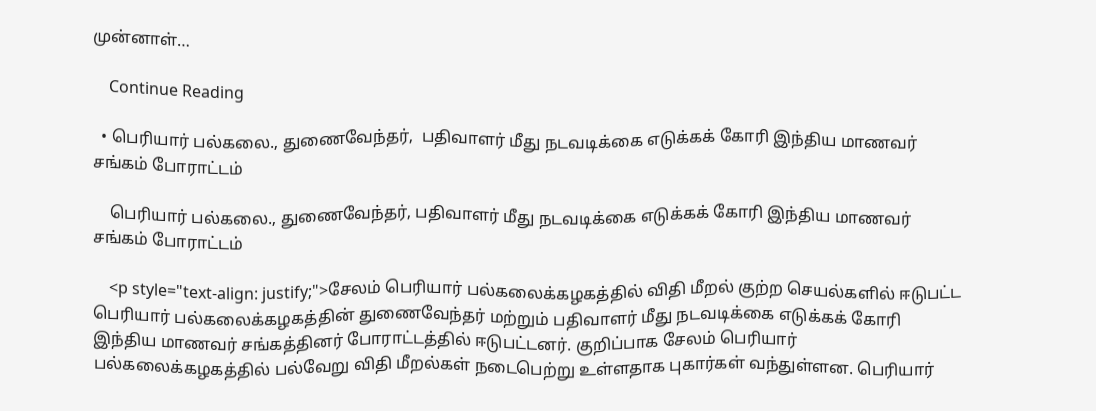முன்னாள்…

    Continue Reading

  • பெரியார் பல்கலை., துணைவேந்தர்,  பதிவாளர் மீது நடவடிக்கை எடுக்கக் கோரி இந்திய மாணவர் சங்கம் போராட்டம்

    பெரியார் பல்கலை., துணைவேந்தர், பதிவாளர் மீது நடவடிக்கை எடுக்கக் கோரி இந்திய மாணவர் சங்கம் போராட்டம்

    <p style="text-align: justify;">சேலம் பெரியார் பல்கலைக்கழகத்தில் விதி மீறல் குற்ற செயல்களில் ஈடுபட்ட பெரியார் பல்கலைக்கழகத்தின் துணைவேந்தர் மற்றும் பதிவாளர் மீது நடவடிக்கை எடுக்கக் கோரி இந்திய மாணவர் சங்கத்தினர் போராட்டத்தில் ஈடுபட்டனர். குறிப்பாக சேலம் பெரியார் பல்கலைக்கழகத்தில் பல்வேறு விதி மீறல்கள் நடைபெற்று உள்ளதாக புகார்கள் வந்துள்ளன. பெரியார்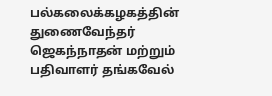பல்கலைக்கழகத்தின் துணைவேந்தர் ஜெகந்நாதன் மற்றும் பதிவாளர் தங்கவேல்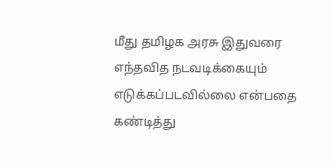மீது தமிழக அரசு இதுவரை எந்தவித நடவடிக்கையும் எடுக்கப்படவில்லை என்பதை கண்டித்து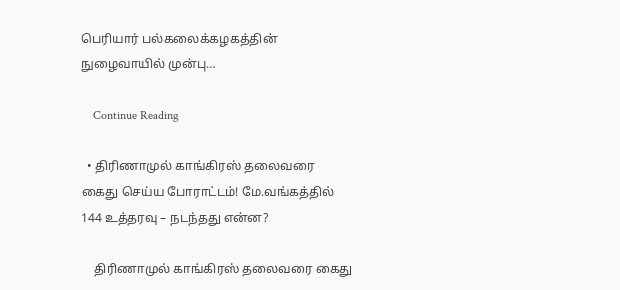பெரியார் பல்கலைக்கழகத்தின் நுழைவாயில் முன்பு…

    Continue Reading

  • திரிணாமுல் காங்கிரஸ் தலைவரை கைது செய்ய போராட்டம்! மே.வங்கத்தில் 144 உத்தரவு – நடந்தது என்ன?

    திரிணாமுல் காங்கிரஸ் தலைவரை கைது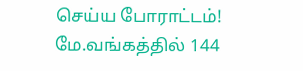செய்ய போராட்டம்! மே.வங்கத்தில் 144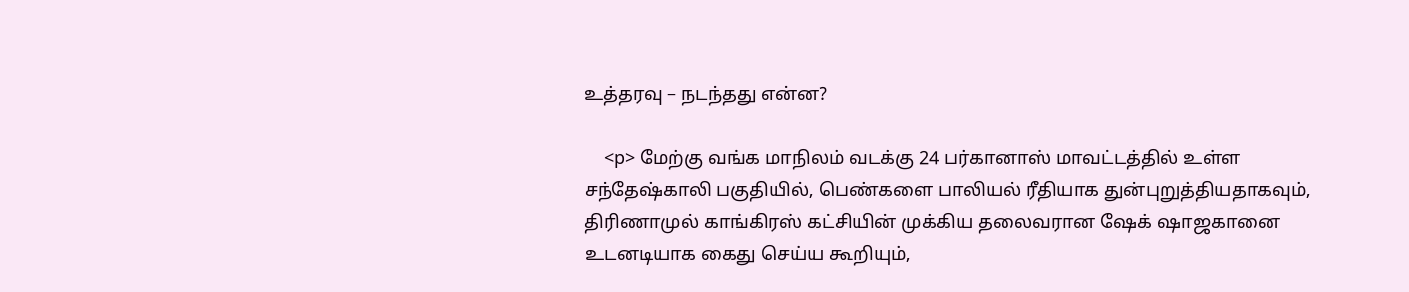உத்தரவு – நடந்தது என்ன?

    <p> மேற்கு வங்க மாநிலம் வடக்கு 24 பர்கானாஸ் மாவட்டத்தில் உள்ள சந்தேஷ்காலி பகுதியில், பெண்களை பாலியல் ரீதியாக துன்புறுத்தியதாகவும், திரிணாமுல் காங்கிரஸ் கட்சியின் முக்கிய தலைவரான ஷேக் ஷாஜகானை உடனடியாக கைது செய்ய கூறியும்,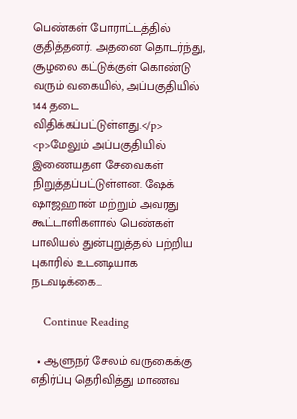பெண்கள் போராட்டத்தில் குதித்தனர். அதனை தொடர்ந்து, சூழலை கட்டுக்குள் கொண்டு வரும் வகையில், அப்பகுதியில் 144 தடை விதிக்கப்பட்டுள்ளது.</p> <p>மேலும் அப்பகுதியில் இணையதள சேவைகள் நிறுத்தப்பட்டுள்ளன. ஷேக் ஷாஜஹான் மற்றும் அவரது கூட்டாளிகளால் பெண்கள் பாலியல் துன்புறுத்தல் பற்றிய புகாரில் உடனடியாக நடவடிக்கை…

    Continue Reading

  • ஆளுநர் சேலம் வருகைக்கு எதிர்ப்பு தெரிவித்து மாணவ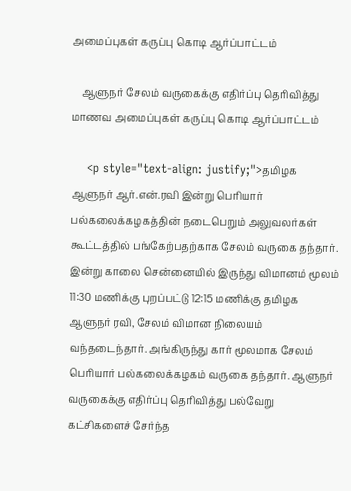அமைப்புகள் கருப்பு கொடி ஆர்ப்பாட்டம்

    ஆளுநர் சேலம் வருகைக்கு எதிர்ப்பு தெரிவித்து மாணவ அமைப்புகள் கருப்பு கொடி ஆர்ப்பாட்டம்

    <p style="text-align: justify;">தமிழக ஆளுநர் ஆர்.என்.ரவி இன்று பெரியார் பல்கலைக்கழகத்தின் நடைபெறும் அலுவலர்கள் கூட்டத்தில் பங்கேற்பதற்காக சேலம் வருகை தந்தார். இன்று காலை சென்னையில் இருந்து விமானம் மூலம் 11:30 மணிக்கு புறப்பட்டு 12:15 மணிக்கு தமிழக ஆளுநர் ரவி, சேலம் விமான நிலையம் வந்தடைந்தார். அங்கிருந்து கார் மூலமாக சேலம் பெரியார் பல்கலைக்கழகம் வருகை தந்தார். ஆளுநர் வருகைக்கு எதிர்ப்பு தெரிவித்து பல்வேறு கட்சிகளைச் சேர்ந்த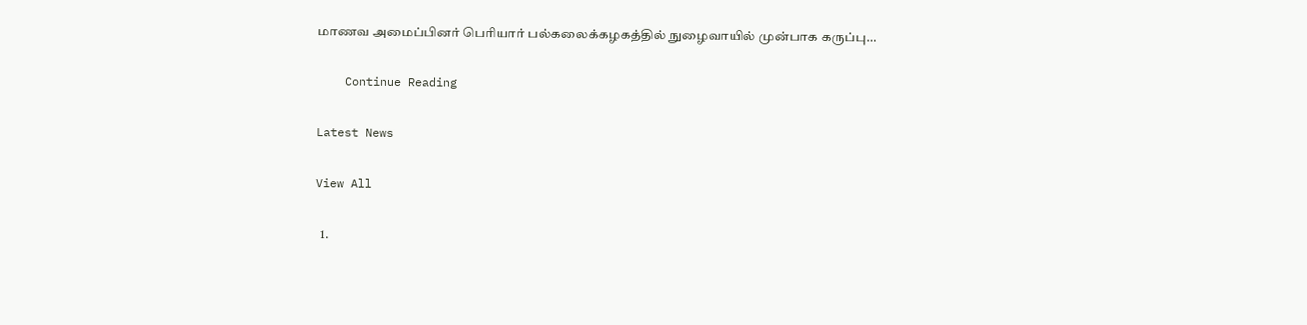மாணவ அமைப்பினர் பெரியார் பல்கலைக்கழகத்தில் நுழைவாயில் முன்பாக கருப்பு…

    Continue Reading

Latest News

View All

  1.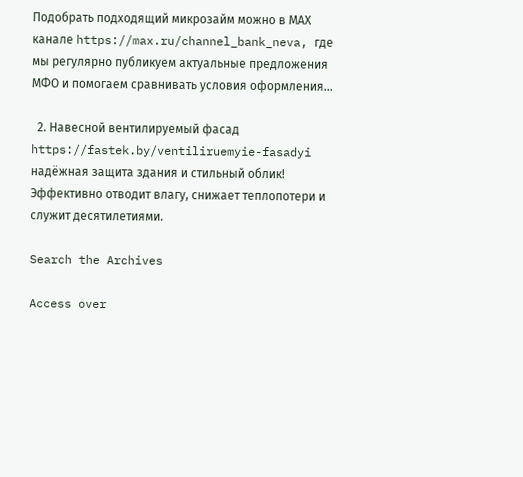Подобрать подходящий микрозайм можно в МАХ канале https://max.ru/channel_bank_neva, где мы регулярно публикуем актуальные предложения МФО и помогаем сравнивать условия оформления…

  2. Навесной вентилируемый фасад https://fastek.by/ventiliruemyie-fasadyi надёжная защита здания и стильный облик! Эффективно отводит влагу, снижает теплопотери и служит десятилетиями.

Search the Archives

Access over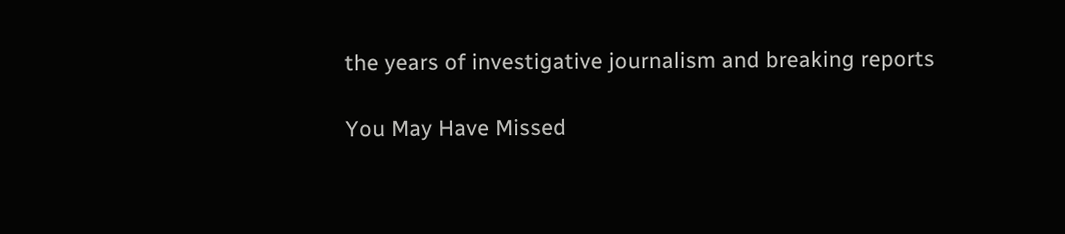the years of investigative journalism and breaking reports

You May Have Missed